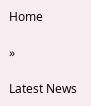Home

»

Latest News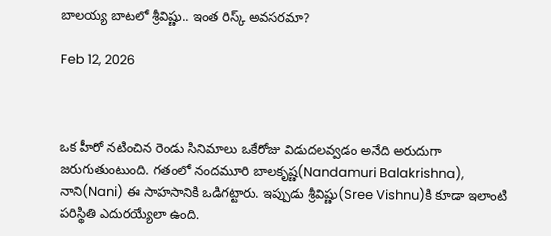బాలయ్య బాటలో శ్రీవిష్ణు.. ఇంత రిస్క్ అవసరమా?

Feb 12, 2026



ఒక హీరో నటించిన రెండు సినిమాలు ఒకేరోజు విడుదలవ్వడం అనేది అరుదుగా జరుగుతుంటుంది. గతంలో నందమూరి బాలకృష్ణ(Nandamuri Balakrishna), నాని(Nani) ఈ సాహసానికి ఒడిగట్టారు. ఇప్పుడు శ్రీవిష్ణు(Sree Vishnu)కి కూడా ఇలాంటి పరిస్థితి ఎదురయ్యేలా ఉంది.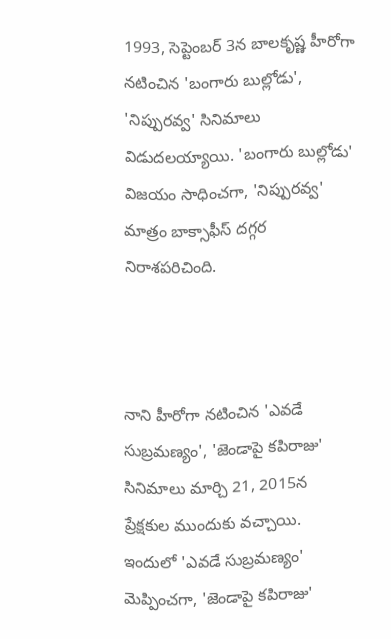1993, సెప్టెంబర్ 3న బాలకృష్ణ హీరోగా నటించిన 'బంగారు బుల్లోడు', 'నిప్పురవ్వ' సినిమాలు విడుదలయ్యాయి. 'బంగారు బుల్లోడు' విజయం సాధించగా, 'నిప్పురవ్వ' మాత్రం బాక్సాఫీస్ దగ్గర నిరాశపరిచింది.



నాని హీరోగా నటించిన 'ఎవడే సుబ్రమణ్యం', 'జెండాపై కపిరాజు' సినిమాలు మార్చి 21, 2015న ప్రేక్షకుల ముందుకు వచ్చాయి. ఇందులో 'ఎవడే సుబ్రమణ్యం' మెప్పించగా, 'జెండాపై కపిరాజు'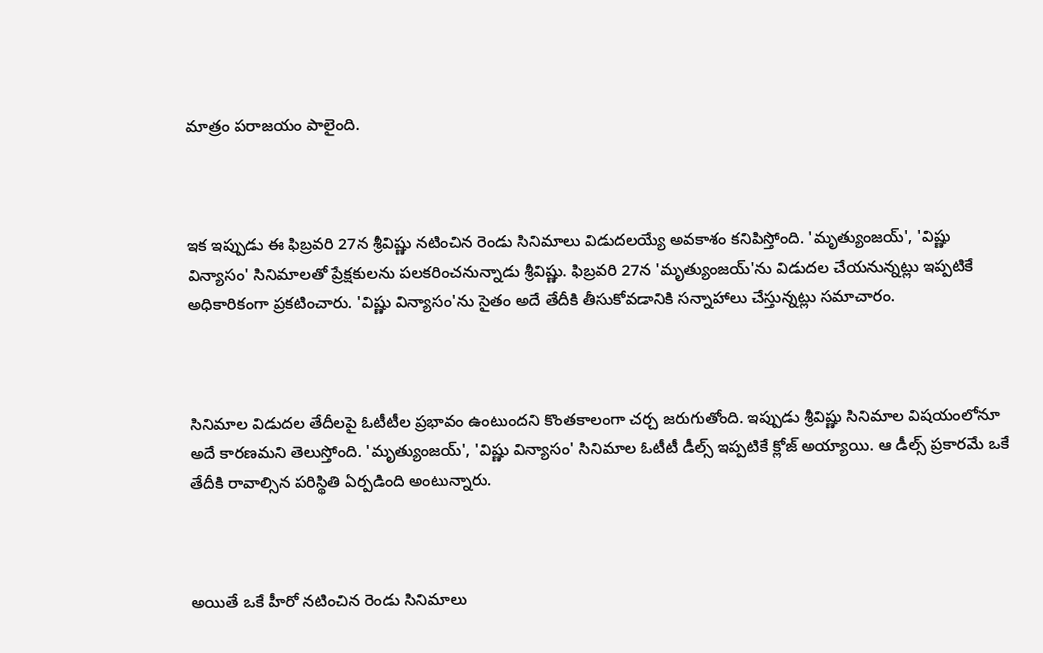మాత్రం పరాజయం పాలైంది.



ఇక ఇప్పుడు ఈ ఫిబ్రవరి 27న శ్రీవిష్ణు నటించిన రెండు సినిమాలు విడుదలయ్యే అవకాశం కనిపిస్తోంది. 'మృత్యుంజయ్', 'విష్ణు విన్యాసం' సినిమాలతో ప్రేక్షకులను పలకరించనున్నాడు శ్రీవిష్ణు. ఫిబ్రవరి 27న 'మృత్యుంజయ్'ను విడుదల చేయనున్నట్లు ఇప్పటికే అధికారికంగా ప్రకటించారు. 'విష్ణు విన్యాసం'ను సైతం అదే తేదీకి తీసుకోవడానికి సన్నాహాలు చేస్తున్నట్లు సమాచారం.



సినిమాల విడుదల తేదీలపై ఓటీటీల ప్రభావం ఉంటుందని కొంతకాలంగా చర్చ జరుగుతోంది. ఇప్పుడు శ్రీవిష్ణు సినిమాల విషయంలోనూ అదే కారణమని తెలుస్తోంది. 'మృత్యుంజయ్', 'విష్ణు విన్యాసం' సినిమాల ఓటీటీ డీల్స్ ఇప్పటికే క్లోజ్ అయ్యాయి. ఆ డీల్స్ ప్రకారమే ఒకే తేదీకి రావాల్సిన పరిస్థితి ఏర్పడింది అంటున్నారు.



అయితే ఒకే హీరో నటించిన రెండు సినిమాలు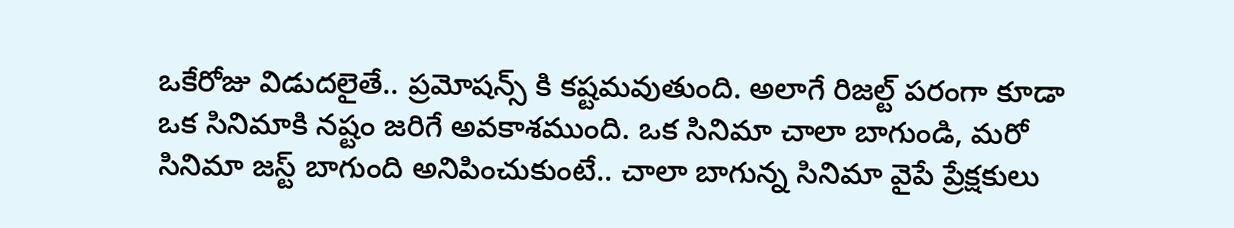ఒకేరోజు విడుదలైతే.. ప్రమోషన్స్ కి కష్టమవుతుంది. అలాగే రిజల్ట్ పరంగా కూడా ఒక సినిమాకి నష్టం జరిగే అవకాశముంది. ఒక సినిమా చాలా బాగుండి, మరో సినిమా జస్ట్ బాగుంది అనిపించుకుంటే.. చాలా బాగున్న సినిమా వైపే ప్రేక్షకులు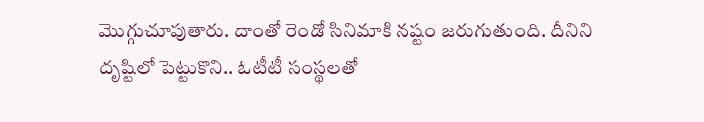మొగ్గుచూపుతారు. దాంతో రెండో సినిమాకి నష్టం జరుగుతుంది. దీనిని దృష్టిలో పెట్టుకొని.. ఓటీటీ సంస్థలతో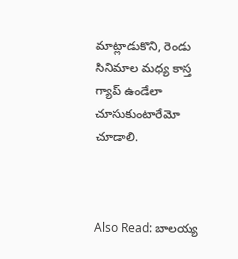మాట్లాడుకొని, రెండు సినిమాల మధ్య కాస్త గ్యాప్ ఉండేలా చూసుకుంటారేమో చూడాలి.



Also Read: బాలయ్య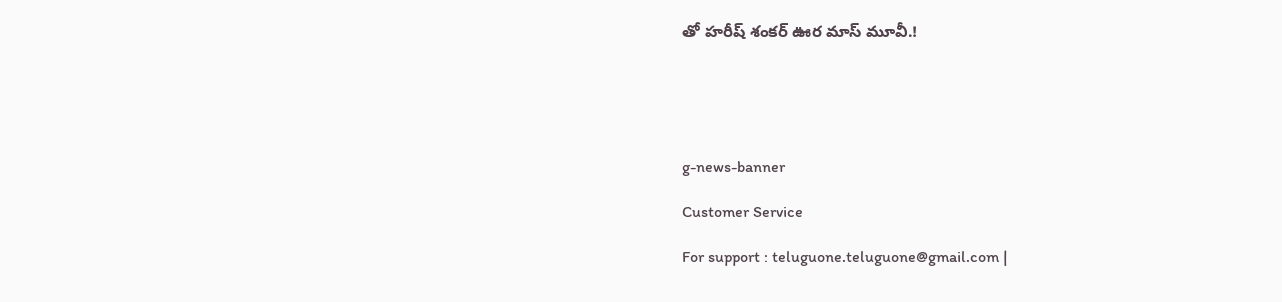తో హరీష్ శంకర్ ఊర మాస్ మూవీ.!





g-news-banner

Customer Service

For support : teluguone.teluguone@gmail.com |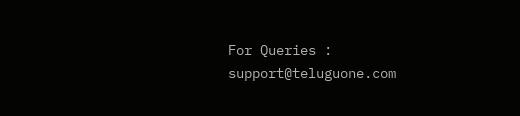For Queries : support@teluguone.com